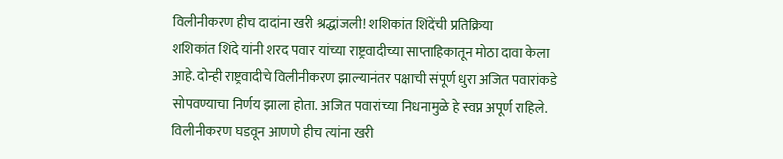विलीनीकरण हीच दादांना खरी श्रद्धांजली! शशिकांत शिंदेंची प्रतिक्रिया
शशिकांत शिंदे यांनी शरद पवार यांच्या राष्ट्रवादीच्या साप्ताहिकातून मोठा दावा केला आहे. दोन्ही राष्ट्रवादीचे विलीनीकरण झाल्यानंतर पक्षाची संपूर्ण धुरा अजित पवारांकडे सोपवण्याचा निर्णय झाला होता. अजित पवारांच्या निधनामुळे हे स्वप्न अपूर्ण राहिले. विलीनीकरण घडवून आणणे हीच त्यांना खरी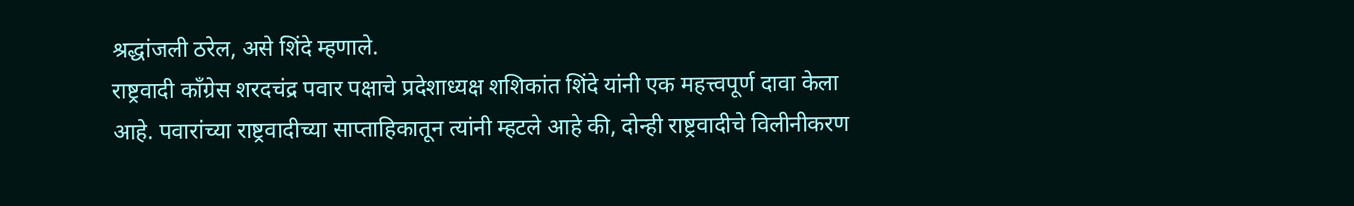श्रद्धांजली ठरेल, असे शिंदे म्हणाले.
राष्ट्रवादी काँग्रेस शरदचंद्र पवार पक्षाचे प्रदेशाध्यक्ष शशिकांत शिंदे यांनी एक महत्त्वपूर्ण दावा केला आहे. पवारांच्या राष्ट्रवादीच्या साप्ताहिकातून त्यांनी म्हटले आहे की, दोन्ही राष्ट्रवादीचे विलीनीकरण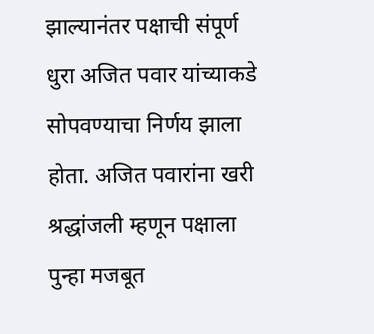झाल्यानंतर पक्षाची संपूर्ण धुरा अजित पवार यांच्याकडे सोपवण्याचा निर्णय झाला होता. अजित पवारांना खरी श्रद्धांजली म्हणून पक्षाला पुन्हा मजबूत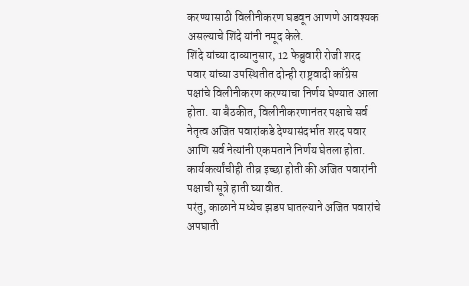करण्यासाठी विलीनीकरण घडवून आणणे आवश्यक असल्याचे शिंदे यांनी नमूद केले.
शिंदे यांच्या दाव्यानुसार, 12 फेब्रुवारी रोजी शरद पवार यांच्या उपस्थितीत दोन्ही राष्ट्रवादी काँग्रेस पक्षांचे विलीनीकरण करण्याचा निर्णय घेण्यात आला होता. या बैठकीत, विलीनीकरणानंतर पक्षाचे सर्व नेतृत्व अजित पवारांकडे देण्यासंदर्भात शरद पवार आणि सर्व नेत्यांनी एकमताने निर्णय घेतला होता. कार्यकर्त्यांचीही तीव्र इच्छा होती की अजित पवारांनी पक्षाची सूत्रे हाती घ्यावीत.
परंतु, काळाने मध्येच झडप घातल्याने अजित पवारांचे अपघाती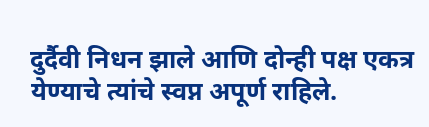दुर्दैवी निधन झाले आणि दोन्ही पक्ष एकत्र येण्याचे त्यांचे स्वप्न अपूर्ण राहिले.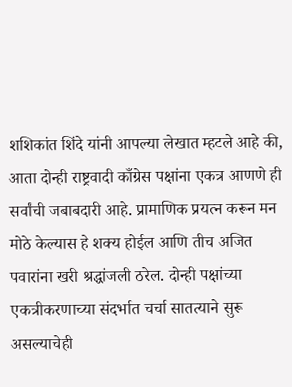शशिकांत शिंदे यांनी आपल्या लेखात म्हटले आहे की, आता दोन्ही राष्ट्रवादी काँग्रेस पक्षांना एकत्र आणणे ही सर्वांची जबाबदारी आहे. प्रामाणिक प्रयत्न करून मन मोठे केल्यास हे शक्य होईल आणि तीच अजित पवारांना खरी श्रद्धांजली ठरेल. दोन्ही पक्षांच्या एकत्रीकरणाच्या संदर्भात चर्चा सातत्याने सुरू असल्याचेही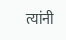त्यांनी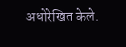अधोरेखित केले.